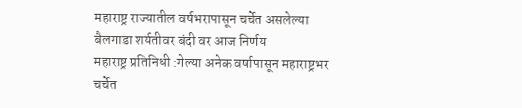महाराष्ट्र राज्यातील वर्षभरापासून चर्चेत असलेल्या बैलगाडा शर्यतीवर बंदी वर आज निर्णय
महाराष्ट्र प्रतिनिधी :गेल्या अनेक वर्षापासून महाराष्ट्रभर चर्चेत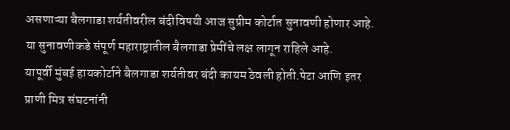असणाऱ्या बैलगाडा शर्यतीवरील बंदीविषयी आज सुप्रीम कोर्टात सुनावणी होणार आहे. या सुनावणीकडे संपूर्ण महाराष्ट्रातील बैलगाडा प्रेमींचे लक्ष लागून राहिले आहे.
यापूर्वी मुंबई हायकोर्टाने बैलगाडा शर्यतीवर बंदी कायम ठेवली होती.पेटा आणि इतर प्राणी मित्र संघटनांनी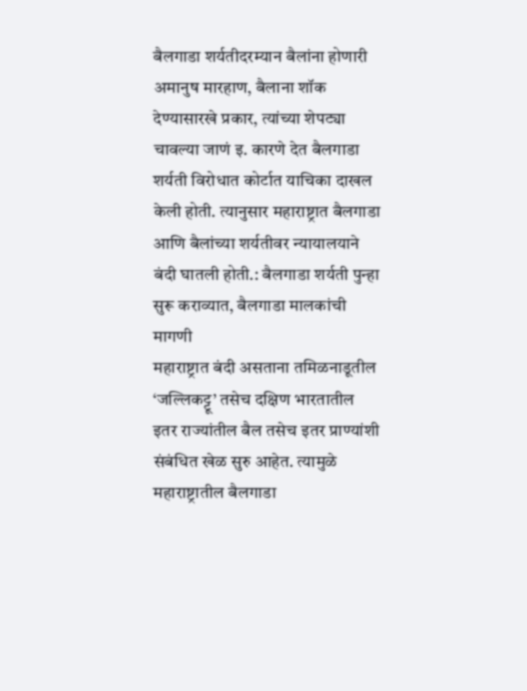बैलगाडा शर्यतीदरम्यान बैलांना होणारी अमानुष मारहाण, बैलाना शॉक देण्यासारखे प्रकार, त्यांच्या शेपट्या चावल्या जाणं इ. कारणे देत बैलगाडा शर्यती विरोधात कोर्टात याचिका दाखल केली होती. त्यानुसार महाराष्ट्रात बैलगाडा आणि बैलांच्या शर्यतीवर न्यायालयाने बंदी घातली होती.: बैलगाडा शर्यती पुन्हा सुरू कराव्यात, बैलगाडा मालकांची मागणी
महाराष्ट्रात बंदी असताना तमिळनाडूतील ‘जल्लिकट्टू’ तसेच दक्षिण भारतातील इतर राज्यांतील बैल तसेच इतर प्राण्यांशी संबंधित खेळ सुरु आहेत. त्यामुळे महाराष्ट्रातील बैलगाडा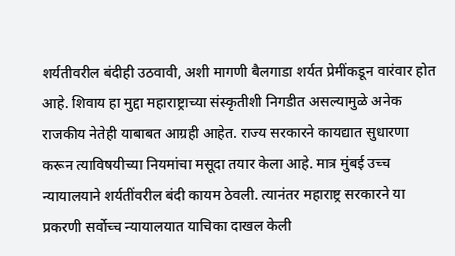शर्यतीवरील बंदीही उठवावी, अशी मागणी बैलगाडा शर्यत प्रेमींकडून वारंवार होत आहे. शिवाय हा मुद्दा महाराष्ट्राच्या संस्कृतीशी निगडीत असल्यामुळे अनेक राजकीय नेतेही याबाबत आग्रही आहेत. राज्य सरकारने कायद्यात सुधारणा करून त्याविषयीच्या नियमांचा मसूदा तयार केला आहे. मात्र मुंबई उच्च न्यायालयाने शर्यतींवरील बंदी कायम ठेवली. त्यानंतर महाराष्ट्र सरकारने या प्रकरणी सर्वोच्च न्यायालयात याचिका दाखल केली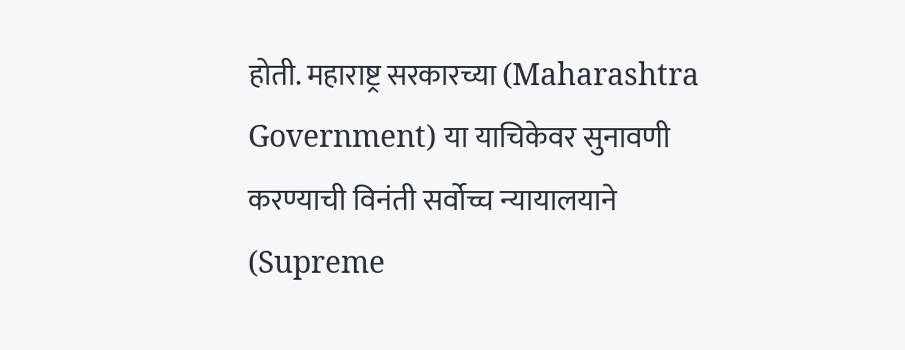होती. महाराष्ट्र सरकारच्या (Maharashtra Government) या याचिकेवर सुनावणी करण्याची विनंती सर्वोच्च न्यायालयाने (Supreme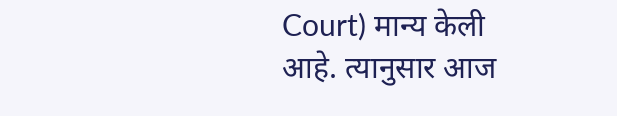Court) मान्य केली आहे. त्यानुसार आज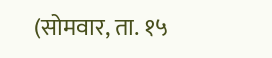(सोमवार, ता. १५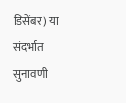डिसेंबर) या संदर्भात सुनावणी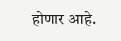होणार आहे.